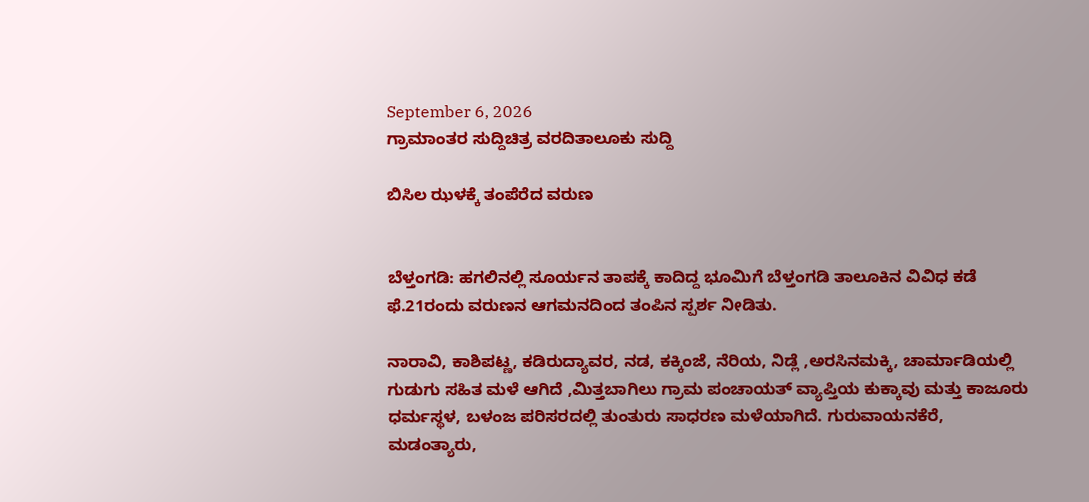September 6, 2026
ಗ್ರಾಮಾಂತರ ಸುದ್ದಿಚಿತ್ರ ವರದಿತಾಲೂಕು ಸುದ್ದಿ

ಬಿಸಿಲ ಝಳಕ್ಕೆ ತಂಪೆರೆದ ವರುಣ


ಬೆಳ್ತಂಗಡಿ: ಹಗಲಿನಲ್ಲಿ ಸೂರ್ಯನ ತಾಪಕ್ಕೆ ಕಾದಿದ್ದ ಭೂಮಿಗೆ ಬೆಳ್ತಂಗಡಿ ತಾಲೂಕಿನ ವಿವಿಧ ಕಡೆ ಫೆ.21ರಂದು ವರುಣನ ಆಗಮನದಿಂದ ತಂಪಿನ ಸ್ಪರ್ಶ ನೀಡಿತು.

ನಾರಾವಿ, ಕಾಶಿಪಟ್ಣ, ಕಡಿರುದ್ಯಾವರ, ನಡ, ಕಕ್ಕಿಂಜೆ, ನೆರಿಯ, ನಿಡ್ಲೆ ,ಅರಸಿನಮಕ್ಕಿ, ಚಾರ್ಮಾಡಿಯಲ್ಲಿ ಗುಡುಗು ಸಹಿತ ಮಳೆ ಆಗಿದೆ ,ಮಿತ್ತಬಾಗಿಲು ಗ್ರಾಮ ಪಂಚಾಯತ್ ವ್ಯಾಪ್ತಿಯ ಕುಕ್ಕಾವು ಮತ್ತು ಕಾಜೂರು ಧರ್ಮಸ್ಥಳ, ಬಳಂಜ ಪರಿಸರದಲ್ಲಿ ತುಂತುರು ಸಾಧರಣ ಮಳೆಯಾಗಿದೆ. ಗುರುವಾಯನಕೆರೆ, ಮಡಂತ್ಯಾರು,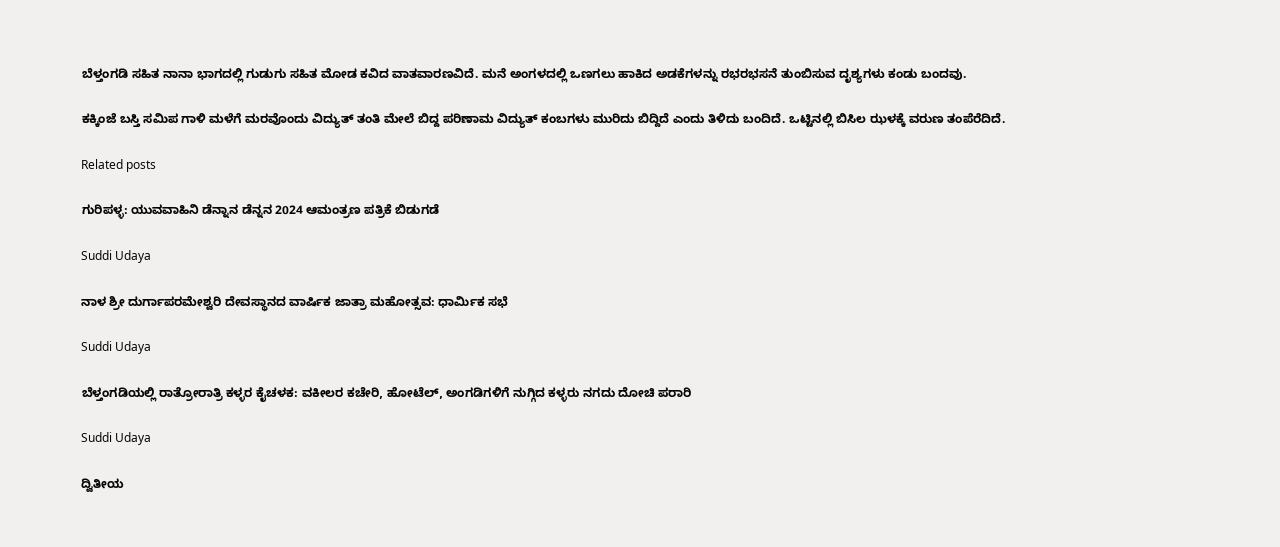ಬೆಳ್ತಂಗಡಿ ಸಹಿತ ನಾನಾ ಭಾಗದಲ್ಲಿ ಗುಡುಗು ಸಹಿತ ಮೋಡ ಕವಿದ ವಾತವಾರಣವಿದೆ. ಮನೆ ಅಂಗಳದಲ್ಲಿ ಒಣಗಲು ಹಾಕಿದ ಅಡಕೆಗಳನ್ನು ರಭರಭಸನೆ ತುಂಬಿಸುವ ದೃಶ್ಯಗಳು ಕಂಡು ಬಂದವು.

ಕಕ್ಕಿಂಜೆ ಬಸ್ತಿ ಸಮಿಪ ಗಾಳಿ ಮಳೆಗೆ ಮರವೊಂದು ವಿದ್ಯುತ್ ತಂತಿ ಮೇಲೆ ಬಿದ್ದ ಪರಿಣಾಮ ವಿದ್ಯುತ್ ಕಂಬಗಳು ಮುರಿದು ಬಿದ್ದಿದೆ ಎಂದು ತಿಳಿದು ಬಂದಿದೆ. ಒಟ್ಟಿನಲ್ಲಿ ಬಿಸಿಲ ಝಳಕ್ಕೆ ವರುಣ ತಂಪೆರೆದಿದೆ.

Related posts

ಗುರಿಪಳ್ಳ: ಯುವವಾಹಿನಿ ಡೆನ್ನಾನ ಡೆನ್ನನ 2024 ಆಮಂತ್ರಣ ಪತ್ರಿಕೆ ಬಿಡುಗಡೆ

Suddi Udaya

ನಾಳ ಶ್ರೀ ದುರ್ಗಾಪರಮೇಶ್ವರಿ ದೇವಸ್ಥಾನದ ವಾರ್ಷಿಕ ಜಾತ್ರಾ ಮಹೋತ್ಸವ: ಧಾರ್ಮಿಕ ಸಭೆ

Suddi Udaya

ಬೆಳ್ತಂಗಡಿಯಲ್ಲಿ ರಾತ್ರೋರಾತ್ರಿ ಕಳ್ಳರ ಕೈಚಳಕ: ವಕೀಲರ ಕಚೇರಿ, ಹೋಟೆಲ್, ಅಂಗಡಿಗಳಿಗೆ ನುಗ್ಗಿದ ಕಳ್ಳರು ನಗದು ದೋಚಿ ಪರಾರಿ

Suddi Udaya

ದ್ವಿತೀಯ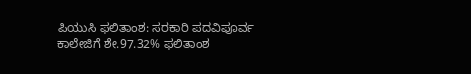ಪಿಯುಸಿ ಫಲಿತಾಂಶ: ಸರಕಾರಿ ಪದವಿಪೂರ್ವ ಕಾಲೇಜಿಗೆ ಶೇ.97.32% ಫಲಿತಾಂಶ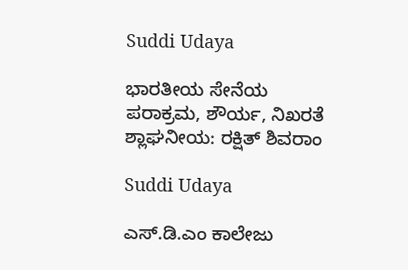Suddi Udaya

ಭಾರತೀಯ ಸೇನೆಯ ಪರಾಕ್ರಮ, ಶೌರ್ಯ, ನಿಖರತೆ ಶ್ಲಾಘನೀಯ: ರಕ್ಷಿತ್ ಶಿವರಾಂ

Suddi Udaya

ಎಸ್.ಡಿ.ಎಂ ಕಾಲೇಜು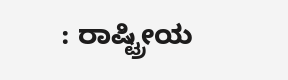: ರಾಷ್ಟ್ರೀಯ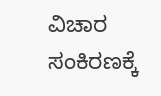ವಿಚಾರ ಸಂಕಿರಣಕ್ಕೆ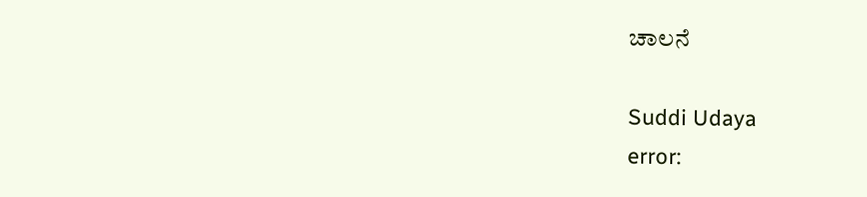ಚಾಲನೆ

Suddi Udaya
error: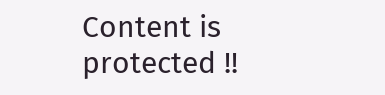Content is protected !!